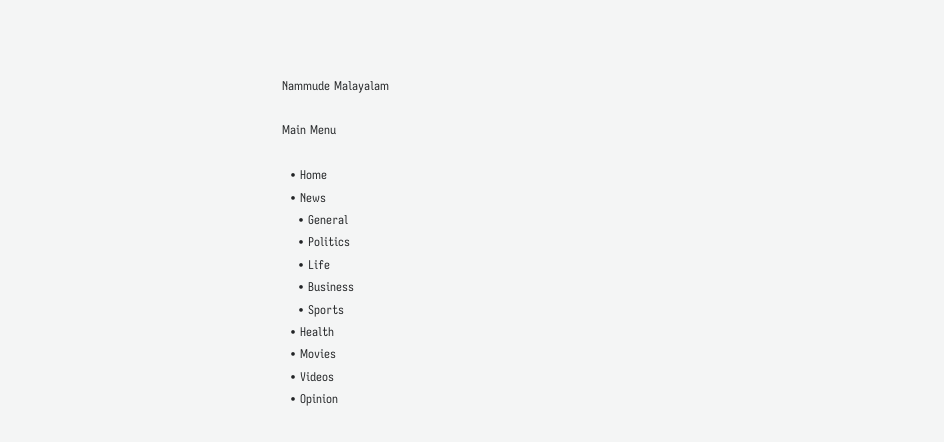Nammude Malayalam

Main Menu

  • Home
  • News
    • General
    • Politics
    • Life
    • Business
    • Sports
  • Health
  • Movies
  • Videos
  • Opinion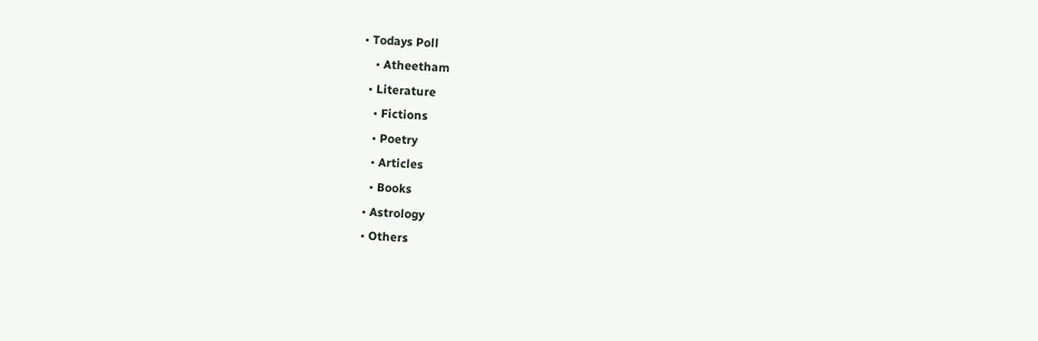• Todays Poll
    • Atheetham
  • Literature
    • Fictions
    • Poetry
    • Articles
    • Books
  • Astrology
  • Others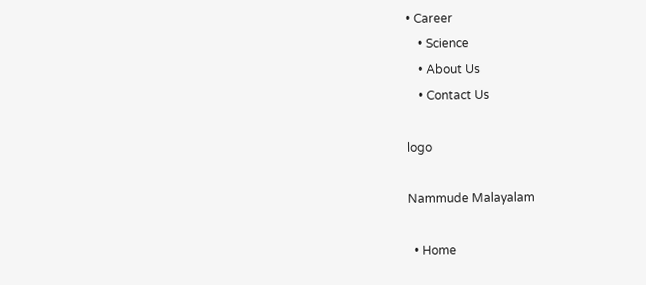• Career
    • Science
    • About Us
    • Contact Us

logo

Nammude Malayalam

  • Home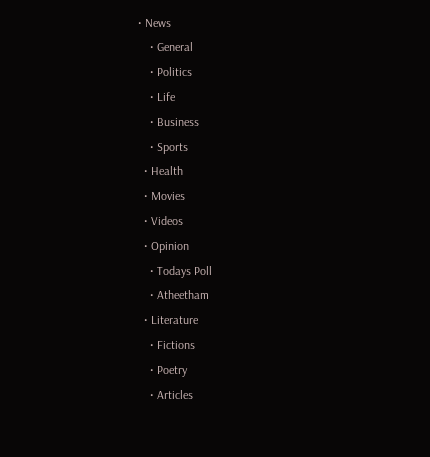• News
    • General
    • Politics
    • Life
    • Business
    • Sports
  • Health
  • Movies
  • Videos
  • Opinion
    • Todays Poll
    • Atheetham
  • Literature
    • Fictions
    • Poetry
    • Articles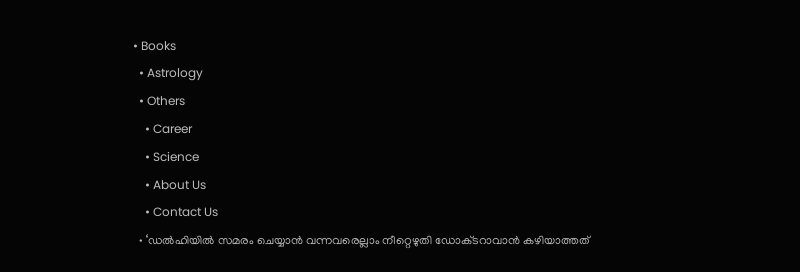• Books
  • Astrology
  • Others
    • Career
    • Science
    • About Us
    • Contact Us
  • ‘ഡൽഹിയിൽ സമരം ചെയ്യാൻ വന്നവരെല്ലാം നീറ്റെഴുതി ഡോക്‌ടറാവാൻ കഴിയാത്തത്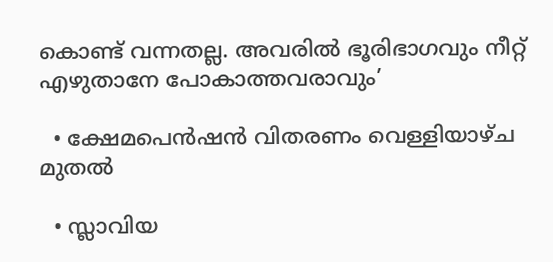കൊണ്ട് വന്നതല്ല. അവരിൽ ഭൂരിഭാഗവും നീറ്റ് എഴുതാനേ പോകാത്തവരാവും’

  • ക്ഷേമപെൻഷൻ വിതരണം വെള്ളിയാഴ്ച മുതൽ

  • സ്ലാവിയ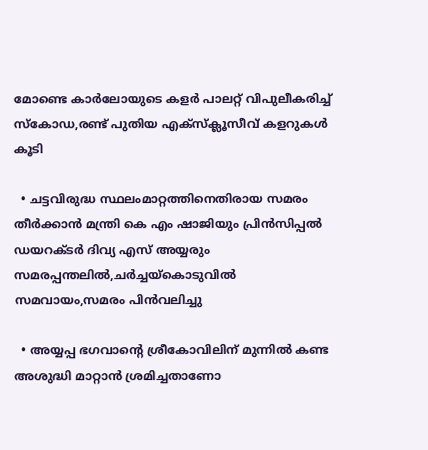മോണ്ടെ കാര്‍ലോയുടെ കളര്‍ പാലറ്റ് വിപുലീകരിച്ച് സ്‌കോഡ,രണ്ട് പുതിയ എക്‌സ്‌ക്ലൂസീവ് കളറുകൾ കൂടി

  • ചട്ടവിരുദ്ധ സ്ഥലംമാറ്റത്തിനെതിരായ സമരം തീർക്കാൻ മന്ത്രി കെ എം ഷാജിയും പ്രിൻസിപ്പൽ ഡയറക്ടർ ദിവ്യ എസ് അയ്യരും സമരപ്പന്തലിൽ,ചർച്ചയ്കൊടുവിൽ സമവായം,സമരം പിൻവലിച്ചു

  • അയ്യപ്പ ഭഗവാൻ്റെ ശ്രീകോവിലിന് മുന്നിൽ കണ്ട അശുദ്ധി മാറ്റാൻ ശ്രമിച്ചതാണോ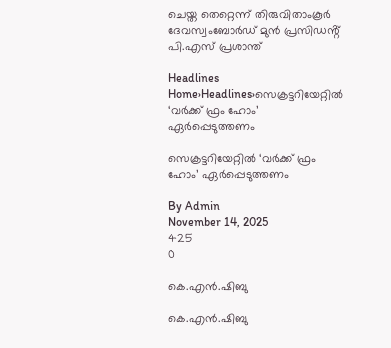ചെയ്ത തെറ്റെന്ന് തിരുവിതാംകൂർ ദേവസ്വംബോർഡ് മുൻ പ്രസിഡൻ്റ് പി.എസ് പ്രശാന്ത്

Headlines
Home›Headlines›സെക്രട്ടറിയേറ്റിൽ ‘വർക്ക് ഫ്രം ഹോം’ ഏർപ്പെടുത്തണം

സെക്രട്ടറിയേറ്റിൽ ‘വർക്ക് ഫ്രം ഹോം’ ഏർപ്പെടുത്തണം

By Admin
November 14, 2025
425
0

കെ.എൻ.ഷിബു

കെ.എൻ.ഷിബു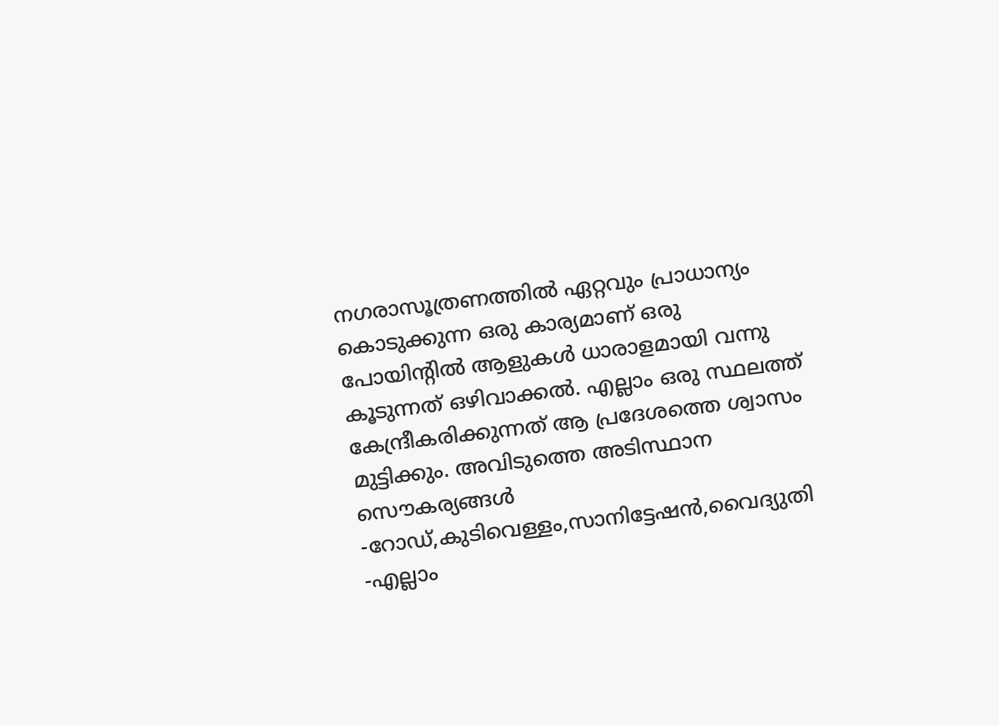നഗരാസൂത്രണത്തിൽ ഏറ്റവും പ്രാധാന്യം കൊടുക്കുന്ന ഒരു കാര്യമാണ് ഒരു പോയിൻ്റിൽ ആളുകൾ ധാരാളമായി വന്നു കൂടുന്നത് ഒഴിവാക്കൽ. എല്ലാം ഒരു സ്ഥലത്ത് കേന്ദ്രീകരിക്കുന്നത് ആ പ്രദേശത്തെ ശ്വാസം മുട്ടിക്കും. അവിടുത്തെ അടിസ്ഥാന സൌകര്യങ്ങൾ -റോഡ്,കുടിവെള്ളം,സാനിട്ടേഷൻ,വൈദ്യുതി -എല്ലാം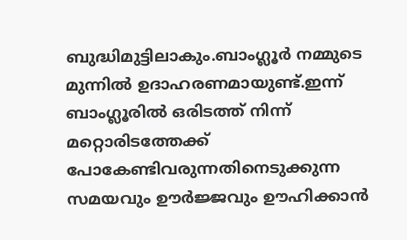ബുദ്ധിമുട്ടിലാകും.ബാംഗ്ലൂർ നമ്മുടെ മുന്നിൽ ഉദാഹരണമായുണ്ട്.ഇന്ന് ബാംഗ്ലൂരിൽ ഒരിടത്ത് നിന്ന് മറ്റൊരിടത്തേക്ക് പോകേണ്ടിവരുന്നതിനെടുക്കുന്ന സമയവും ഊർജ്ജവും ഊഹിക്കാൻ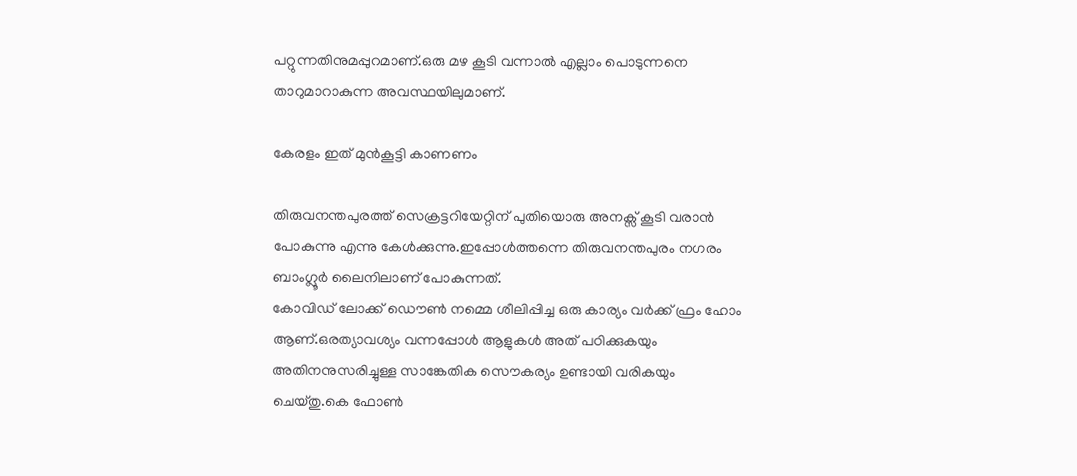പറ്റുന്നതിനുമപ്പുറമാണ്.ഒരു മഴ കൂടി വന്നാൽ എല്ലാം പൊടുന്നനെ താറുമാറാകുന്ന അവസ്ഥയിലുമാണ്.

കേരളം ഇത് മുൻകൂട്ടി കാണണം

തിരുവനന്തപുരത്ത് സെക്രട്ടറിയേറ്റിന് പുതിയൊരു അനക്സ് കൂടി വരാൻ പോകുന്നു എന്നു കേൾക്കുന്നു.ഇപ്പോൾത്തന്നെ തിരുവനന്തപുരം നഗരം ബാംഗ്ലൂർ ലൈനിലാണ് പോകുന്നത്.
കോവിഡ് ലോക്ക് ഡൌൺ നമ്മെ ശീലിപ്പിച്ച ഒരു കാര്യം വർക്ക് ഫ്രം ഹോം ആണ്.ഒരത്യാവശ്യം വന്നപ്പോൾ ആളുകൾ അത് പഠിക്കുകയും അതിനനുസരിച്ചുള്ള സാങ്കേതിക സൌകര്യം ഉണ്ടായി വരികയും ചെയ്തു.കെ ഫോൺ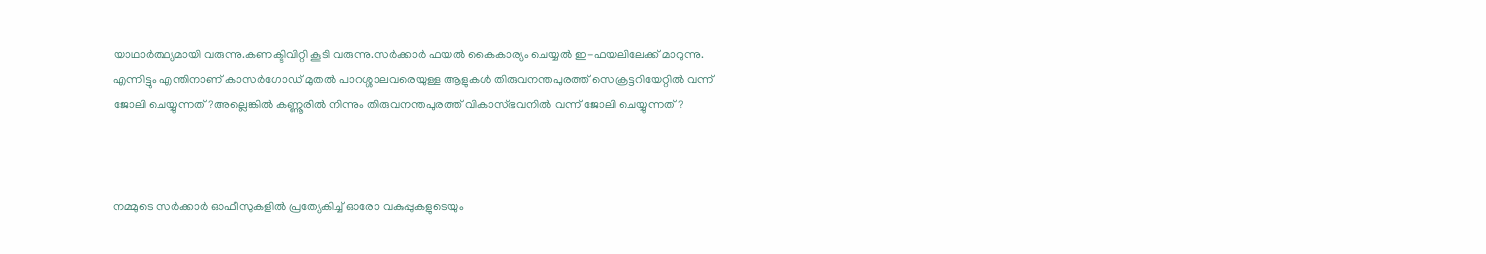യാഥാർത്ഥ്യമായി വരുന്നു.കണക്ടിവിറ്റി കൂടി വരുന്നു.സർക്കാർ ഫയൽ കൈകാര്യം ചെയ്യൽ ഇ-ഫയലിലേക്ക് മാറുന്നു. എന്നിട്ടും എന്തിനാണ് കാസർഗോഡ് മുതൽ പാറശ്ശാലവരെയുള്ള ആളുകൾ തിരുവനന്തപുരത്ത് സെക്രട്ടറിയേറ്റിൽ വന്ന് ജോലി ചെയ്യുന്നത്?അല്ലെങ്കിൽ കണ്ണൂരിൽ നിന്നും തിരുവനന്തപുരത്ത് വികാസ്ഭവനിൽ വന്ന് ജോലി ചെയ്യുന്നത്?



നമ്മുടെ സർക്കാർ ഓഫീസുകളിൽ പ്രത്യേകിച്ച് ഓരോ വകുപ്പുകളുടെയും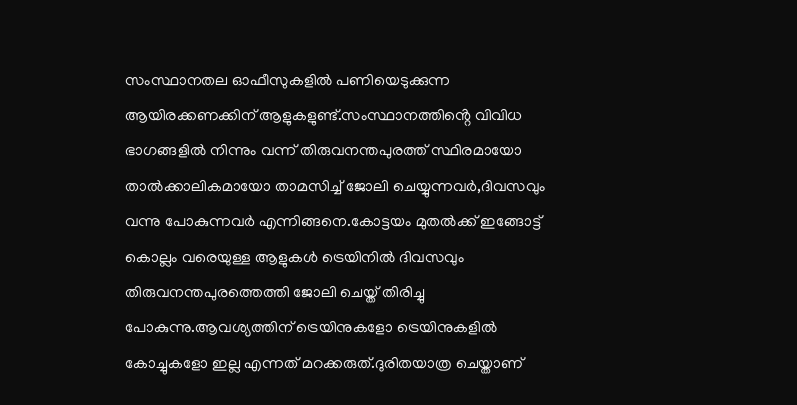സംസ്ഥാനതല ഓഫീസുകളിൽ പണിയെടുക്കുന്ന ആയിരക്കണക്കിന് ആളുകളുണ്ട്.സംസ്ഥാനത്തിൻ്റെ വിവിധ ഭാഗങ്ങളിൽ നിന്നും വന്ന് തിരുവനന്തപുരത്ത് സ്ഥിരമായോ താൽക്കാലികമായോ താമസിച്ച് ജോലി ചെയ്യുന്നവർ,ദിവസവും വന്നു പോകുന്നവർ എന്നിങ്ങനെ.കോട്ടയം മുതൽക്ക് ഇങ്ങോട്ട് കൊല്ലം വരെയുള്ള ആളുകൾ ട്രെയിനിൽ ദിവസവും തിരുവനന്തപുരത്തെത്തി ജോലി ചെയ്ത് തിരിച്ചു പോകുന്നു.ആവശ്യത്തിന് ട്രെയിനുകളോ ട്രെയിനുകളിൽ കോച്ചുകളോ ഇല്ല എന്നത് മറക്കരുത്.ദുരിതയാത്ര ചെയ്താണ്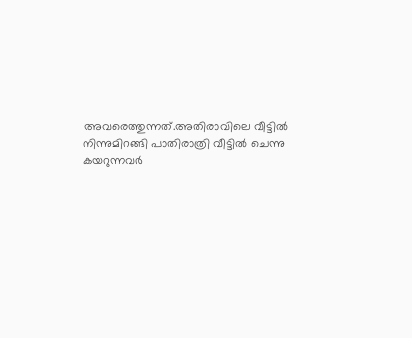അവരെത്തുന്നത്.അതിരാവിലെ വീട്ടിൽ നിന്നുമിറങ്ങി പാതിരാത്രി വീട്ടിൽ ചെന്നു കയറുന്നവർ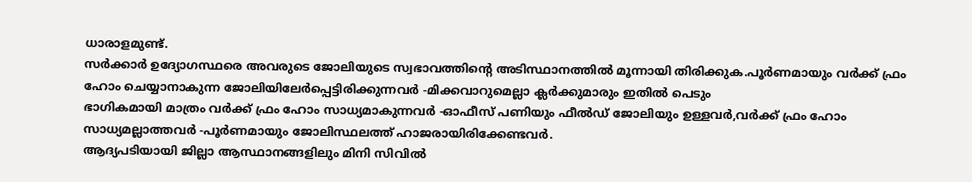ധാരാളമുണ്ട്.
സർക്കാർ ഉദ്യോഗസ്ഥരെ അവരുടെ ജോലിയുടെ സ്വഭാവത്തിൻ്റെ അടിസ്ഥാനത്തിൽ മൂന്നായി തിരിക്കുക.പൂർണമായും വർക്ക് ഫ്രം ഹോം ചെയ്യാനാകുന്ന ജോലിയിലേർപ്പെട്ടിരിക്കുന്നവർ -മിക്കവാറുമെല്ലാ ക്ലർക്കുമാരും ഇതിൽ പെടും
ഭാഗികമായി മാത്രം വർക്ക് ഫ്രം ഹോം സാധ്യമാകുന്നവർ -ഓഫീസ് പണിയും ഫീൽഡ് ജോലിയും ഉള്ളവർ,വർക്ക് ഫ്രം ഹോം സാധ്യമല്ലാത്തവർ -പൂർണമായും ജോലിസ്ഥലത്ത് ഹാജരായിരിക്കേണ്ടവർ.
ആദ്യപടിയായി ജില്ലാ ആസ്ഥാനങ്ങളിലും മിനി സിവിൽ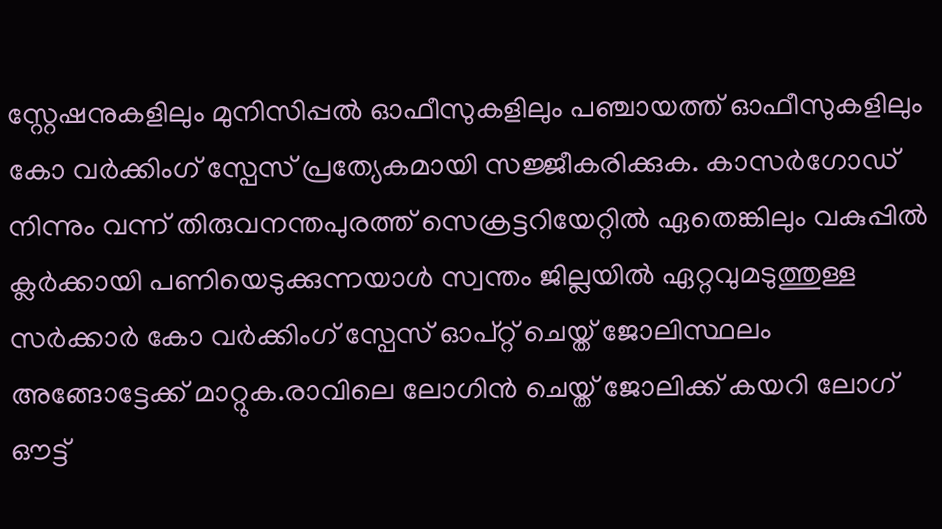സ്റ്റേഷനുകളിലും മുനിസിപ്പൽ ഓഫീസുകളിലും പഞ്ചായത്ത് ഓഫീസുകളിലും കോ വർക്കിംഗ് സ്പേസ് പ്രത്യേകമായി സജ്ജീകരിക്കുക. കാസർഗോഡ് നിന്നും വന്ന് തിരുവനന്തപുരത്ത് സെക്രട്ടറിയേറ്റിൽ ഏതെങ്കിലും വകുപ്പിൽ ക്ലർക്കായി പണിയെടുക്കുന്നയാൾ സ്വന്തം ജില്ലയിൽ ഏറ്റവുമടുത്തുള്ള സർക്കാർ കോ വർക്കിംഗ് സ്പേസ് ഓപ്റ്റ് ചെയ്ത് ജോലിസ്ഥലം അങ്ങോട്ടേക്ക് മാറ്റുക.രാവിലെ ലോഗിൻ ചെയ്ത് ജോലിക്ക് കയറി ലോഗ് ഔട്ട്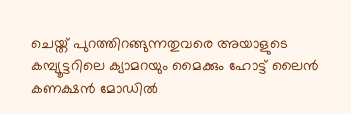ചെയ്ത് പുറത്തിറങ്ങുന്നതുവരെ അയാളുടെ കമ്പ്യൂട്ടറിലെ ക്യാമറയും മൈക്കും ഹോട്ട് ലൈൻ കണക്ഷൻ മോഡിൽ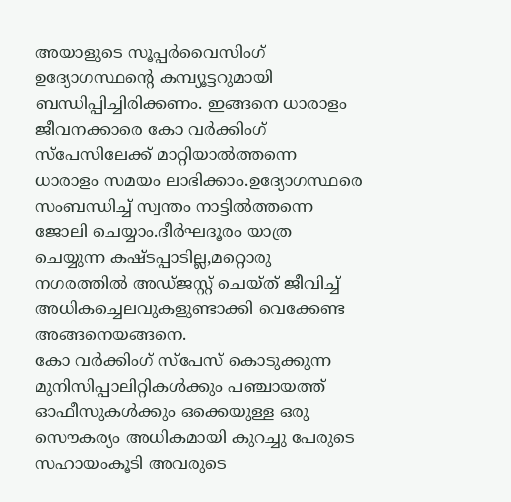അയാളുടെ സൂപ്പർവൈസിംഗ് ഉദ്യോഗസ്ഥൻ്റെ കമ്പ്യൂട്ടറുമായി ബന്ധിപ്പിച്ചിരിക്കണം. ഇങ്ങനെ ധാരാളം ജീവനക്കാരെ കോ വർക്കിംഗ് സ്പേസിലേക്ക് മാറ്റിയാൽത്തന്നെ ധാരാളം സമയം ലാഭിക്കാം.ഉദ്യോഗസ്ഥരെ സംബന്ധിച്ച് സ്വന്തം നാട്ടിൽത്തന്നെ ജോലി ചെയ്യാം.ദീർഘദൂരം യാത്ര ചെയ്യുന്ന കഷ്ടപ്പാടില്ല,മറ്റൊരു നഗരത്തിൽ അഡ്ജസ്റ്റ് ചെയ്ത് ജീവിച്ച് അധികച്ചെലവുകളുണ്ടാക്കി വെക്കേണ്ട അങ്ങനെയങ്ങനെ.
കോ വർക്കിംഗ് സ്പേസ് കൊടുക്കുന്ന മുനിസിപ്പാലിറ്റികൾക്കും പഞ്ചായത്ത് ഓഫീസുകൾക്കും ഒക്കെയുള്ള ഒരു സൌകര്യം അധികമായി കുറച്ചു പേരുടെ സഹായംകൂടി അവരുടെ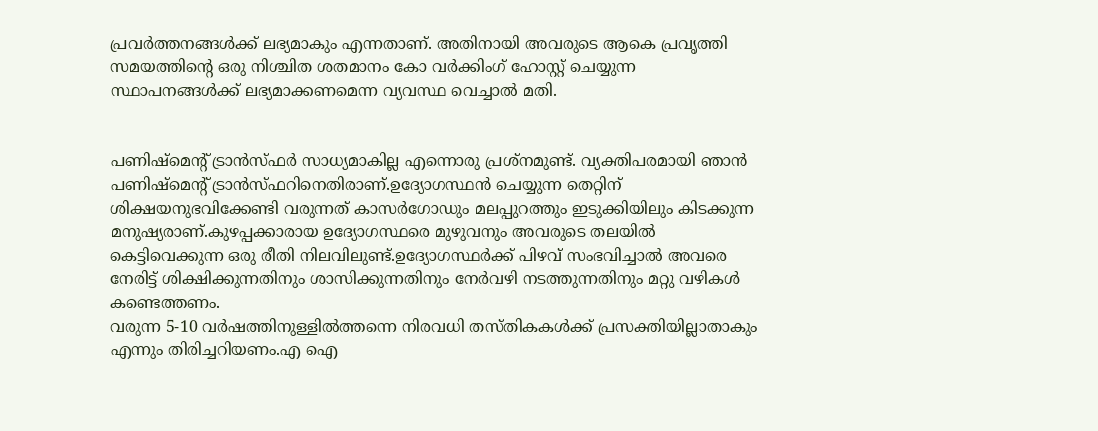പ്രവർത്തനങ്ങൾക്ക് ലഭ്യമാകും എന്നതാണ്. അതിനായി അവരുടെ ആകെ പ്രവൃത്തി സമയത്തിൻ്റെ ഒരു നിശ്ചിത ശതമാനം കോ വർക്കിംഗ് ഹോസ്റ്റ് ചെയ്യുന്ന സ്ഥാപനങ്ങൾക്ക് ലഭ്യമാക്കണമെന്ന വ്യവസ്ഥ വെച്ചാൽ മതി.


പണിഷ്മെൻ്റ് ട്രാൻസ്ഫർ സാധ്യമാകില്ല എന്നൊരു പ്രശ്നമുണ്ട്. വ്യക്തിപരമായി ഞാൻ പണിഷ്മെൻ്റ് ട്രാൻസ്ഫറിനെതിരാണ്.ഉദ്യോഗസ്ഥൻ ചെയ്യുന്ന തെറ്റിന് ശിക്ഷയനുഭവിക്കേണ്ടി വരുന്നത് കാസർഗോഡും മലപ്പുറത്തും ഇടുക്കിയിലും കിടക്കുന്ന മനുഷ്യരാണ്.കുഴപ്പക്കാരായ ഉദ്യോഗസ്ഥരെ മുഴുവനും അവരുടെ തലയിൽ കെട്ടിവെക്കുന്ന ഒരു രീതി നിലവിലുണ്ട്.ഉദ്യോഗസ്ഥർക്ക് പിഴവ് സംഭവിച്ചാൽ അവരെ നേരിട്ട് ശിക്ഷിക്കുന്നതിനും ശാസിക്കുന്നതിനും നേർവഴി നടത്തുന്നതിനും മറ്റു വഴികൾ കണ്ടെത്തണം.
വരുന്ന 5-10 വർഷത്തിനുള്ളിൽത്തന്നെ നിരവധി തസ്തികകൾക്ക് പ്രസക്തിയില്ലാതാകും എന്നും തിരിച്ചറിയണം.എ ഐ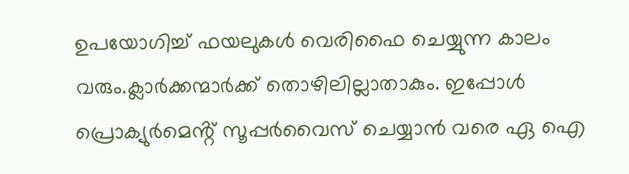ഉപയോഗിച്ച് ഫയലുകൾ വെരിഫൈ ചെയ്യുന്ന കാലം വരും.ക്ലാർക്കന്മാർക്ക് തൊഴിലില്ലാതാകും. ഇപ്പോൾ പ്രൊക്യുർമെൻ്റ് സൂപ്പർവൈസ് ചെയ്യാൻ വരെ ഏ ഐ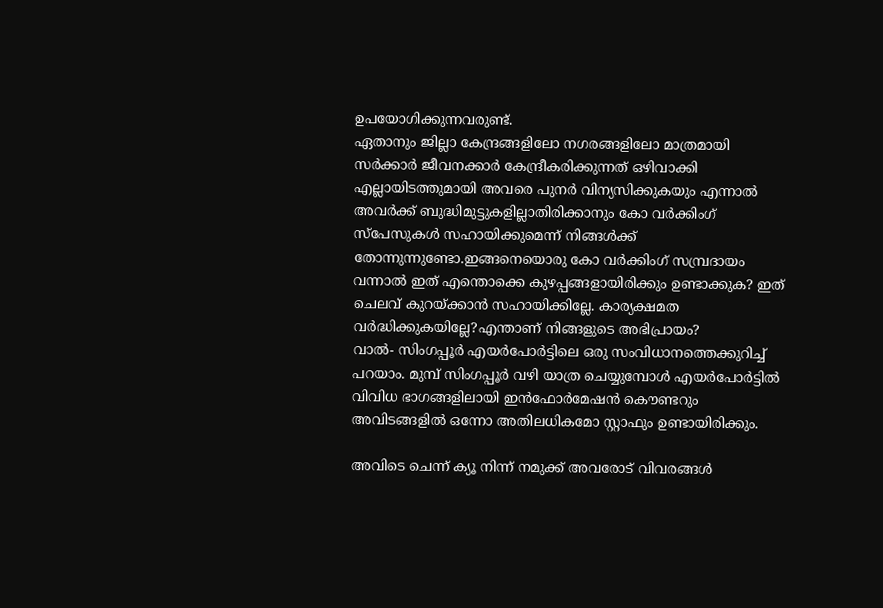ഉപയോഗിക്കുന്നവരുണ്ട്.
ഏതാനും ജില്ലാ കേന്ദ്രങ്ങളിലോ നഗരങ്ങളിലോ മാത്രമായി സർക്കാർ ജീവനക്കാർ കേന്ദ്രീകരിക്കുന്നത് ഒഴിവാക്കി എല്ലായിടത്തുമായി അവരെ പുനർ വിന്യസിക്കുകയും എന്നാൽ അവർക്ക് ബുദ്ധിമുട്ടുകളില്ലാതിരിക്കാനും കോ വർക്കിംഗ് സ്പേസുകൾ സഹായിക്കുമെന്ന് നിങ്ങൾക്ക് തോന്നുന്നുണ്ടോ.ഇങ്ങനെയൊരു കോ വർക്കിംഗ് സമ്പ്രദായം വന്നാൽ ഇത് എന്തൊക്കെ കുഴപ്പങ്ങളായിരിക്കും ഉണ്ടാക്കുക? ഇത് ചെലവ് കുറയ്ക്കാൻ സഹായിക്കില്ലേ. കാര്യക്ഷമത വർദ്ധിക്കുകയില്ലേ?എന്താണ് നിങ്ങളുടെ അഭിപ്രായം?
വാൽ- സിംഗപ്പൂർ എയർപോർട്ടിലെ ഒരു സംവിധാനത്തെക്കുറിച്ച് പറയാം. മുമ്പ് സിംഗപ്പൂർ വഴി യാത്ര ചെയ്യുമ്പോൾ എയർപോർട്ടിൽ വിവിധ ഭാഗങ്ങളിലായി ഇൻഫോർമേഷൻ കൌണ്ടറും അവിടങ്ങളിൽ ഒന്നോ അതിലധികമോ സ്റ്റാഫും ഉണ്ടായിരിക്കും.

അവിടെ ചെന്ന് ക്യൂ നിന്ന് നമുക്ക് അവരോട് വിവരങ്ങൾ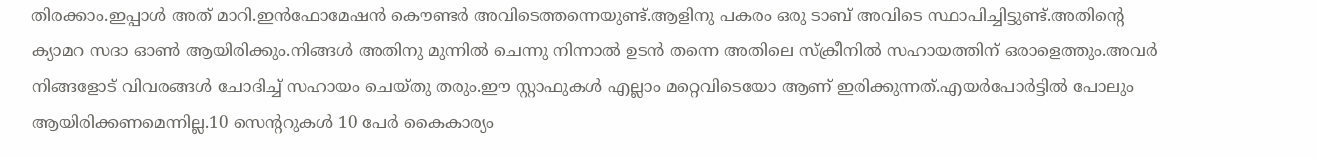തിരക്കാം.ഇപ്പാൾ അത് മാറി.ഇൻഫോമേഷൻ കൌണ്ടർ അവിടെത്തന്നെയുണ്ട്.ആളിനു പകരം ഒരു ടാബ് അവിടെ സ്ഥാപിച്ചിട്ടുണ്ട്.അതിൻ്റെ ക്യാമറ സദാ ഓൺ ആയിരിക്കും.നിങ്ങൾ അതിനു മുന്നിൽ ചെന്നു നിന്നാൽ ഉടൻ തന്നെ അതിലെ സ്ക്രീനിൽ സഹായത്തിന് ഒരാളെത്തും.അവർ നിങ്ങളോട് വിവരങ്ങൾ ചോദിച്ച് സഹായം ചെയ്തു തരും.ഈ സ്റ്റാഫുകൾ എല്ലാം മറ്റെവിടെയോ ആണ് ഇരിക്കുന്നത്.എയർപോർട്ടിൽ പോലും ആയിരിക്കണമെന്നില്ല.10 സെൻ്ററുകൾ 10 പേർ കൈകാര്യം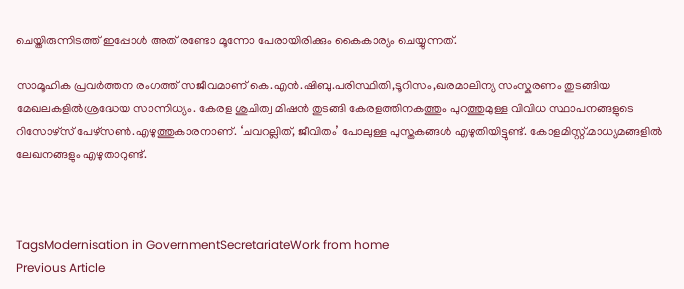ചെയ്തിരുന്നിടത്ത് ഇപ്പോൾ അത് രണ്ടോ മൂന്നോ പേരായിരിക്കും കൈകാര്യം ചെയ്യുന്നത്.

സാമൂഹിക പ്രവര്‍ത്തന രംഗത്ത് സജീവമാണ് കെ.എൻ.ഷിബു.പരിസ്ഥിതി,ടൂറിസം,ഖരമാലിന്യ സംസ്കരണം തുടങ്ങിയ മേഖലകളില്‍ശ്രദ്ധേയ സാന്നിധ്യം. കേരള ശുചിത്വ മിഷന്‍ തുടങ്ങി കേരളത്തിനകത്തും പുറത്തുമുള്ള വിവിധ സ്ഥാപനങ്ങളുടെ റിസോഴ്സ് പേഴ്സണ്‍.എഴുത്തുകാരനാണ്. ‘ചവറല്ലിത്, ജീവിതം’ പോലുള്ള പുസ്തകങ്ങൾ എഴുതിയിട്ടുണ്ട്. കോളമിസ്റ്റ്.മാധ്യമങ്ങളിൽ ലേഖനങ്ങളും എഴുതാറുണ്ട്.



TagsModernisation in GovernmentSecretariateWork from home
Previous Article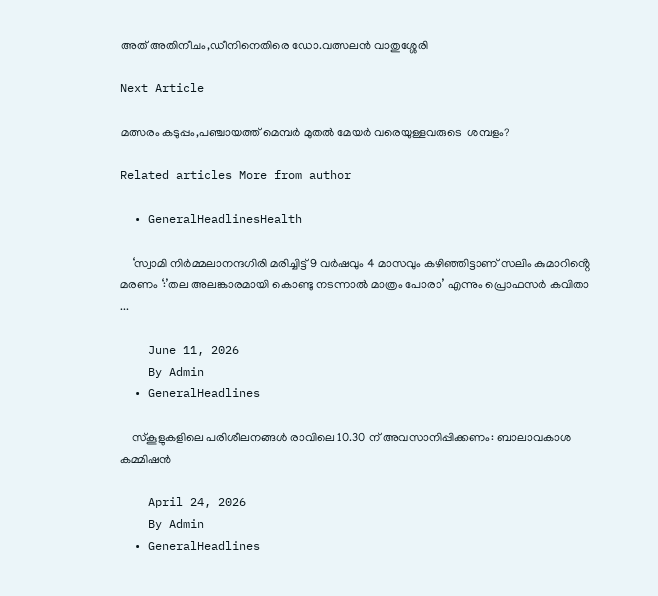അത് അതിനീചം,ഡീനിനെതിരെ ഡോ.വത്സലൻ വാതുശ്ശേരി

Next Article

മത്സരം കടുപ്പം,പഞ്ചായത്ത് മെമ്പർ മുതൽ മേയർ വരെയുള്ളവരുടെ  ശമ്പളം?

Related articles More from author

  • GeneralHeadlinesHealth

    ‘സ്വാമി നിർമ്മലാനന്ദഗിരി മരിച്ചിട്ട് 9 വർഷവും 4 മാസവും കഴിഞ്ഞിട്ടാണ് സലിം കുമാറിൻ്റെ മരണം ‘:’തല അലങ്കാരമായി കൊണ്ടു നടന്നാൽ മാത്രം പോരാ’ എന്നും പ്രൊഫസർ കവിതാ ...

    June 11, 2026
    By Admin
  • GeneralHeadlines

    സ്‌കൂളുകളിലെ പരിശീലനങ്ങൾ രാവിലെ 10.30 ന് അവസാനിപ്പിക്കണം: ബാലാവകാശ കമ്മിഷൻ

    April 24, 2026
    By Admin
  • GeneralHeadlines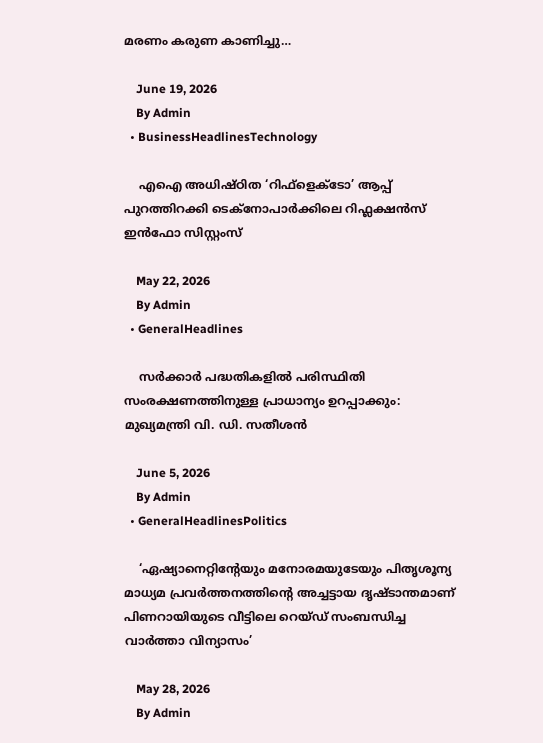മരണം കരുണ കാണിച്ചു…

    June 19, 2026
    By Admin
  • BusinessHeadlinesTechnology

    എഐ അധിഷ്ഠിത ‘റിഫ്ളെക്ടോ’ ആപ്പ് പുറത്തിറക്കി ടെക്നോപാര്‍ക്കിലെ റിഫ്ലക്ഷന്‍സ് ഇന്‍ഫോ സിസ്റ്റംസ്

    May 22, 2026
    By Admin
  • GeneralHeadlines

    സർക്കാർ പദ്ധതികളിൽ പരിസ്ഥിതി സംരക്ഷണത്തിനുള്ള പ്രാധാന്യം ഉറപ്പാക്കും: മുഖ്യമന്ത്രി വി. ഡി. സതീശൻ

    June 5, 2026
    By Admin
  • GeneralHeadlinesPolitics

    ‘ഏഷ്യാനെറ്റിൻ്റേയും മനോരമയുടേയും പിതൃശൂന്യ മാധ്യമ പ്രവർത്തനത്തിൻ്റെ അച്ചട്ടായ ദൃഷ്ടാന്തമാണ് പിണറായിയുടെ വീട്ടിലെ റെയ്ഡ് സംബന്ധിച്ച വാർത്താ വിന്യാസം’

    May 28, 2026
    By Admin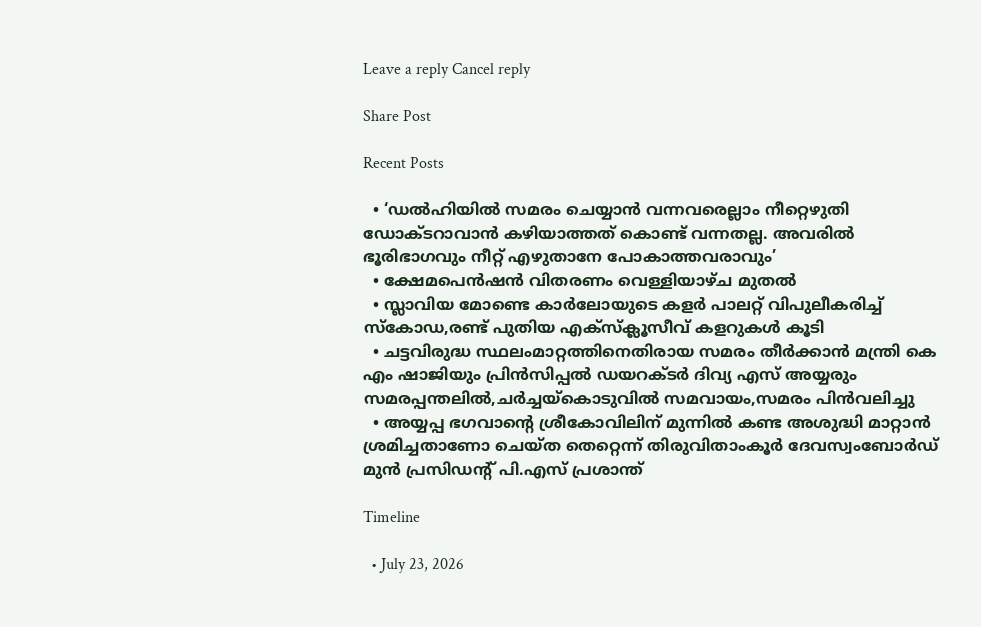Leave a reply Cancel reply

Share Post

Recent Posts

  • ‘ഡൽഹിയിൽ സമരം ചെയ്യാൻ വന്നവരെല്ലാം നീറ്റെഴുതി ഡോക്‌ടറാവാൻ കഴിയാത്തത് കൊണ്ട് വന്നതല്ല. അവരിൽ ഭൂരിഭാഗവും നീറ്റ് എഴുതാനേ പോകാത്തവരാവും’
  • ക്ഷേമപെൻഷൻ വിതരണം വെള്ളിയാഴ്ച മുതൽ
  • സ്ലാവിയ മോണ്ടെ കാര്‍ലോയുടെ കളര്‍ പാലറ്റ് വിപുലീകരിച്ച് സ്‌കോഡ,രണ്ട് പുതിയ എക്‌സ്‌ക്ലൂസീവ് കളറുകൾ കൂടി
  • ചട്ടവിരുദ്ധ സ്ഥലംമാറ്റത്തിനെതിരായ സമരം തീർക്കാൻ മന്ത്രി കെ എം ഷാജിയും പ്രിൻസിപ്പൽ ഡയറക്ടർ ദിവ്യ എസ് അയ്യരും സമരപ്പന്തലിൽ,ചർച്ചയ്കൊടുവിൽ സമവായം,സമരം പിൻവലിച്ചു
  • അയ്യപ്പ ഭഗവാൻ്റെ ശ്രീകോവിലിന് മുന്നിൽ കണ്ട അശുദ്ധി മാറ്റാൻ ശ്രമിച്ചതാണോ ചെയ്ത തെറ്റെന്ന് തിരുവിതാംകൂർ ദേവസ്വംബോർഡ് മുൻ പ്രസിഡൻ്റ് പി.എസ് പ്രശാന്ത്

Timeline

  • July 23, 2026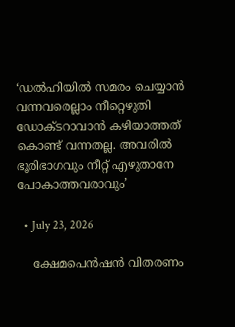‘ഡൽഹിയിൽ സമരം ചെയ്യാൻ വന്നവരെല്ലാം നീറ്റെഴുതി ഡോക്‌ടറാവാൻ കഴിയാത്തത് കൊണ്ട് വന്നതല്ല. അവരിൽ ഭൂരിഭാഗവും നീറ്റ് എഴുതാനേ പോകാത്തവരാവും’

  • July 23, 2026

    ക്ഷേമപെൻഷൻ വിതരണം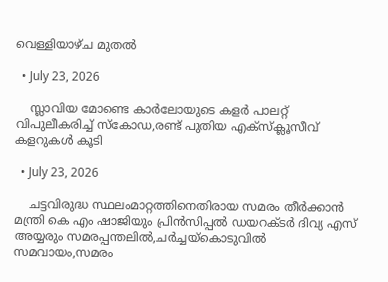വെള്ളിയാഴ്ച മുതൽ

  • July 23, 2026

    സ്ലാവിയ മോണ്ടെ കാര്‍ലോയുടെ കളര്‍ പാലറ്റ് വിപുലീകരിച്ച് സ്‌കോഡ,രണ്ട് പുതിയ എക്‌സ്‌ക്ലൂസീവ് കളറുകൾ കൂടി

  • July 23, 2026

    ചട്ടവിരുദ്ധ സ്ഥലംമാറ്റത്തിനെതിരായ സമരം തീർക്കാൻ മന്ത്രി കെ എം ഷാജിയും പ്രിൻസിപ്പൽ ഡയറക്ടർ ദിവ്യ എസ് അയ്യരും സമരപ്പന്തലിൽ,ചർച്ചയ്കൊടുവിൽ സമവായം,സമരം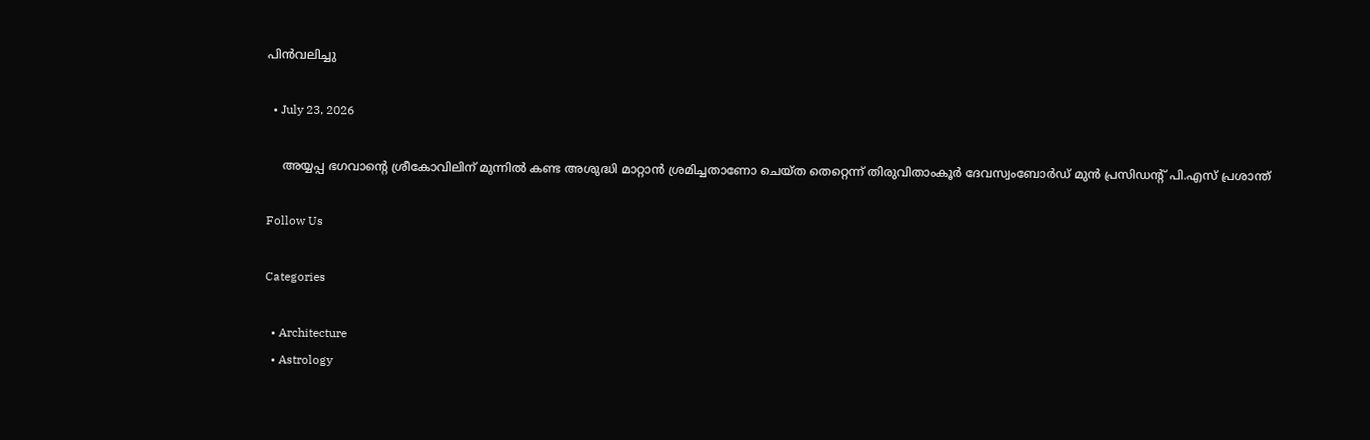പിൻവലിച്ചു

  • July 23, 2026

    അയ്യപ്പ ഭഗവാൻ്റെ ശ്രീകോവിലിന് മുന്നിൽ കണ്ട അശുദ്ധി മാറ്റാൻ ശ്രമിച്ചതാണോ ചെയ്ത തെറ്റെന്ന് തിരുവിതാംകൂർ ദേവസ്വംബോർഡ് മുൻ പ്രസിഡൻ്റ് പി.എസ് പ്രശാന്ത്

Follow Us

Categories

  • Architecture
  • Astrology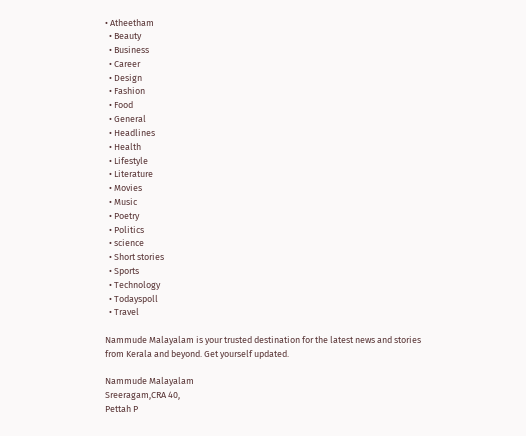• Atheetham
  • Beauty
  • Business
  • Career
  • Design
  • Fashion
  • Food
  • General
  • Headlines
  • Health
  • Lifestyle
  • Literature
  • Movies
  • Music
  • Poetry
  • Politics
  • science
  • Short stories
  • Sports
  • Technology
  • Todayspoll
  • Travel

Nammude Malayalam is your trusted destination for the latest news and stories from Kerala and beyond. Get yourself updated.

Nammude Malayalam
Sreeragam,CRA 40,
Pettah P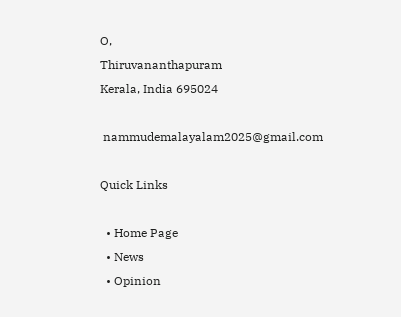O,
Thiruvananthapuram
Kerala, India 695024

 nammudemalayalam2025@gmail.com

Quick Links

  • Home Page
  • News
  • Opinion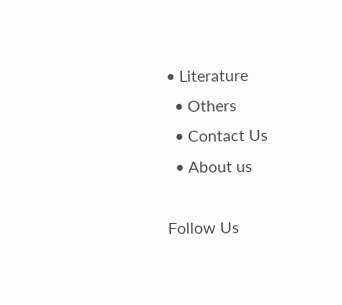• Literature
  • Others
  • Contact Us
  • About us

Follow Us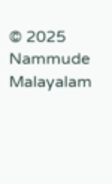© 2025 Nammude Malayalam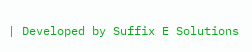| Developed by Suffix E Solutions